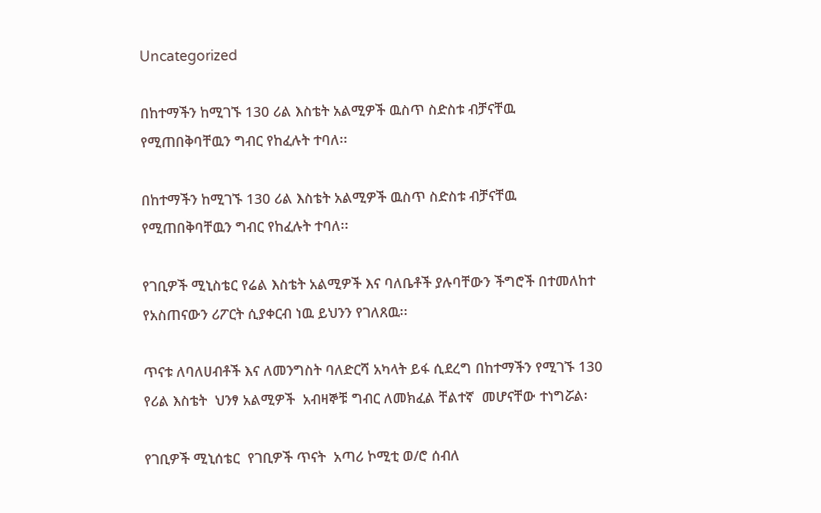Uncategorized

በከተማችን ከሚገኙ 130 ሪል እስቴት አልሚዎች ዉስጥ ስድስቱ ብቻናቸዉ የሚጠበቅባቸዉን ግብር የከፈሉት ተባለ፡፡

በከተማችን ከሚገኙ 130 ሪል እስቴት አልሚዎች ዉስጥ ስድስቱ ብቻናቸዉ የሚጠበቅባቸዉን ግብር የከፈሉት ተባለ፡፡

የገቢዎች ሚኒስቴር የሬል እስቴት አልሚዎች እና ባለቤቶች ያሉባቸውን ችግሮች በተመለከተ የአስጠናውን ሪፖርት ሲያቀርብ ነዉ ይህንን የገለጸዉ፡፡

ጥናቱ ለባለሀብቶች እና ለመንግስት ባለድርሻ አካላት ይፋ ሲደረግ በከተማችን የሚገኙ 130 የሪል እስቴት  ህንፃ አልሚዎች  አብዛኞቹ ግብር ለመክፈል ቸልተኛ  መሆናቸው ተነግሯል፡

የገቢዎች ሚኒሰቴር  የገቢዎች ጥናት  አጣሪ ኮሚቲ ወ/ሮ ሰብለ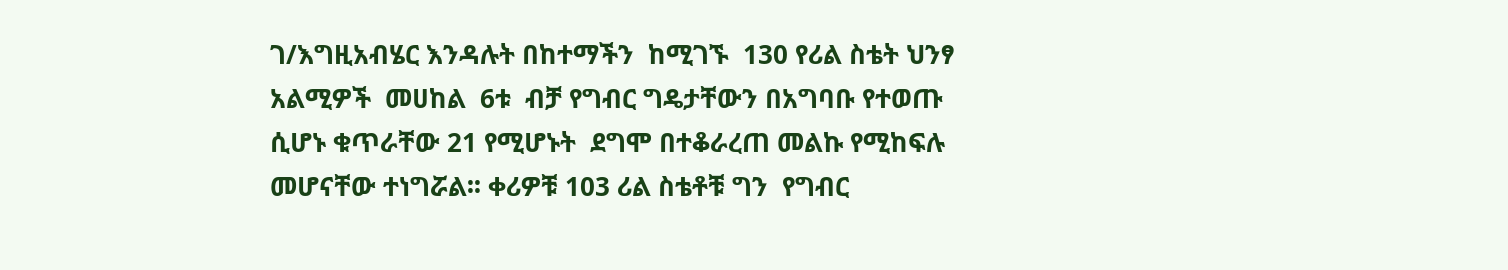ገ/እግዚአብሄር እንዳሉት በከተማችን  ከሚገኙ  130 የሪል ስቴት ህንፃ አልሚዎች  መሀከል  6ቱ  ብቻ የግብር ግዴታቸውን በአግባቡ የተወጡ  ሲሆኑ ቁጥራቸው 21 የሚሆኑት  ደግሞ በተቆራረጠ መልኩ የሚከፍሉ መሆናቸው ተነግሯል፡፡ ቀሪዎቹ 103 ሪል ስቴቶቹ ግን  የግብር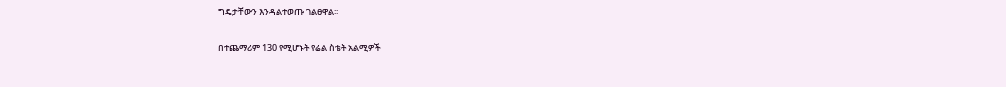ግዴታቸውን እንዳልተወጡ ገልፀዋል፡፡

በተጨማሪም 130 የሚሆኑት የሬል ስቴት አልሚዎች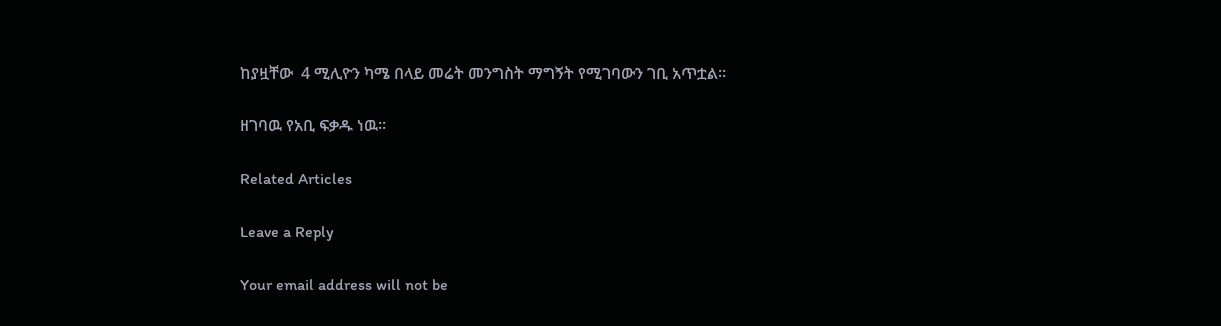ከያዟቸው  4 ሚሊዮን ካሜ በላይ መሬት መንግስት ማግኝት የሚገባውን ገቢ አጥቷል፡፡

ዘገባዉ የአቢ ፍቃዱ ነዉ፡፡

Related Articles

Leave a Reply

Your email address will not be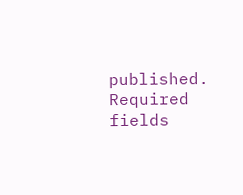published. Required fields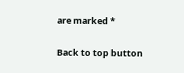are marked *

Back to top button